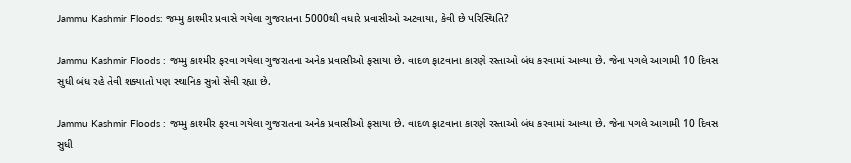Jammu Kashmir Floods: જમ્મુ કાશ્મીર પ્રવાસે ગયેલા ગુજરાતના 5000થી વધારે પ્રવાસીઓ અટવાયા, કેવી છે પરિસ્થિતિ?

Jammu Kashmir Floods : જમ્મુ કાશ્મીર ફરવા ગયેલા ગુજરાતના અનેક પ્રવાસીઓ ફસાયા છે. વાદળ ફાટવાના કારણે રસ્તાઓ બંધ કરવામાં આવ્યા છે. જેના પગલે આગામી 10 દિવસ સુધી બંધ રહે તેવી શક્યાતો પણ સ્થાનિક સુત્રો સેવી રહ્યા છે.

Jammu Kashmir Floods : જમ્મુ કાશ્મીર ફરવા ગયેલા ગુજરાતના અનેક પ્રવાસીઓ ફસાયા છે. વાદળ ફાટવાના કારણે રસ્તાઓ બંધ કરવામાં આવ્યા છે. જેના પગલે આગામી 10 દિવસ સુધી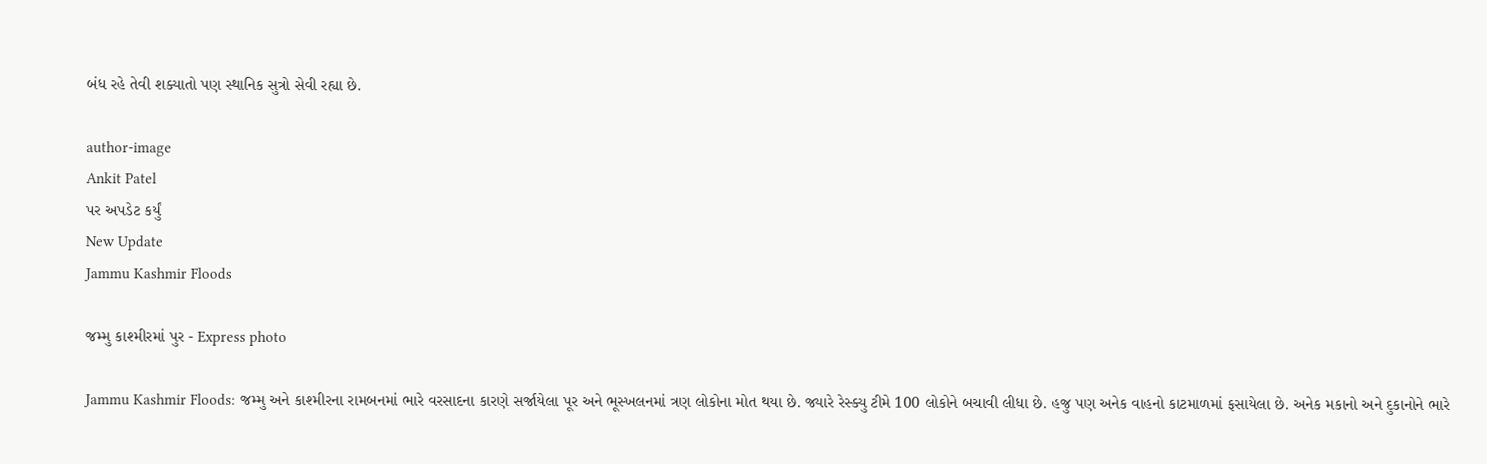બંધ રહે તેવી શક્યાતો પણ સ્થાનિક સુત્રો સેવી રહ્યા છે.

author-image
Ankit Patel
પર અપડેટ કર્યું
New Update
Jammu Kashmir Floods

જમ્મુ કાશ્મીરમાં પુર - Express photo

Jammu Kashmir Floods: જમ્મુ અને કાશ્મીરના રામબનમાં ભારે વરસાદના કારણે સર્જાયેલા પૂર અને ભૂસ્ખલનમાં ત્રણ લોકોના મોત થયા છે. જ્યારે રેસ્ક્યુ ટીમે 100 લોકોને બચાવી લીધા છે. હજુ પણ અનેક વાહનો કાટમાળમાં ફસાયેલા છે. અનેક મકાનો અને દુકાનોને ભારે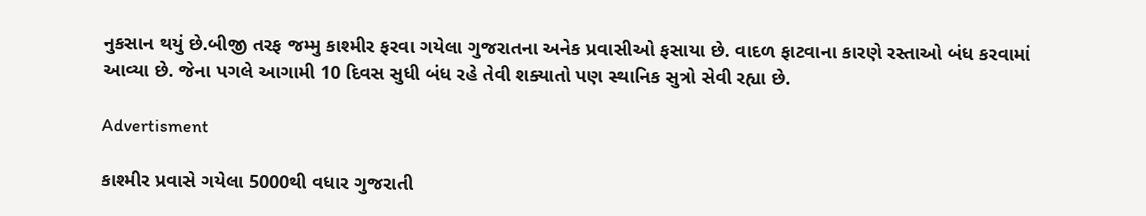નુકસાન થયું છે.બીજી તરફ જમ્મુ કાશ્મીર ફરવા ગયેલા ગુજરાતના અનેક પ્રવાસીઓ ફસાયા છે. વાદળ ફાટવાના કારણે રસ્તાઓ બંધ કરવામાં આવ્યા છે. જેના પગલે આગામી 10 દિવસ સુધી બંધ રહે તેવી શક્યાતો પણ સ્થાનિક સુત્રો સેવી રહ્યા છે.

Advertisment

કાશ્મીર પ્રવાસે ગયેલા 5000થી વધાર ગુજરાતી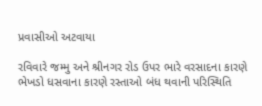પ્રવાસીઓ અટવાયા

રવિવારે જમ્મુ અને શ્રીનગર રોડ ઉપર ભારે વરસાદના કારણે ભેખડો ધસવાના કારણે રસ્તાઓ બંધ થવાની પરિસ્થિતિ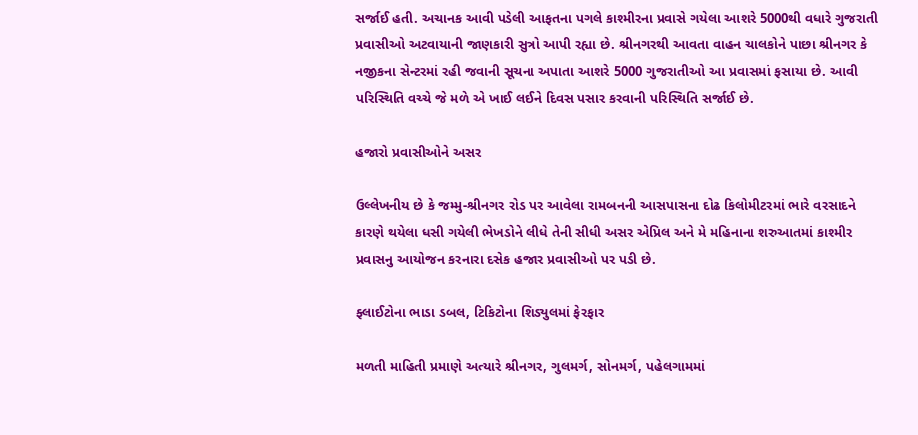સર્જાઈ હતી. અચાનક આવી પડેલી આફતના પગલે કાશ્મીરના પ્રવાસે ગયેલા આશરે 5000થી વધારે ગુજરાતી પ્રવાસીઓ અટવાયાની જાણકારી સુત્રો આપી રહ્યા છે. શ્રીનગરથી આવતા વાહન ચાલકોને પાછા શ્રીનગર કે નજીકના સેન્ટરમાં રહી જવાની સૂચના અપાતા આશરે 5000 ગુજરાતીઓ આ પ્રવાસમાં ફસાયા છે. આવી પરિસ્થિતિ વચ્ચે જે મળે એ ખાઈ લઈને દિવસ પસાર કરવાની પરિસ્થિતિ સર્જાઈ છે.

હજારો પ્રવાસીઓને અસર

ઉલ્લેખનીય છે કે જમ્મુ-શ્રીનગર રોડ પર આવેલા રામબનની આસપાસના દોઢ કિલોમીટરમાં ભારે વરસાદને કારણે થયેલા ધસી ગયેલી ભેખડોને લીધે તેની સીધી અસર એપ્રિલ અને મે મહિનાના શરુઆતમાં કાશ્મીર પ્રવાસનુ આયોજન કરનારા દસેક હજાર પ્રવાસીઓ પર પડી છે.

ફ્લાઈટોના ભાડા ડબલ, ટિકિટોના શિડ્યુલમાં ફેરફાર

મળતી માહિતી પ્રમાણે અત્યારે શ્રીનગર, ગુલમર્ગ, સોનમર્ગ, પહેલગામમાં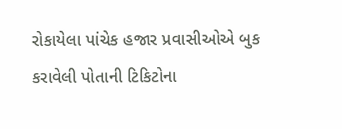રોકાયેલા પાંચેક હજાર પ્રવાસીઓએ બુક કરાવેલી પોતાની ટિકિટોના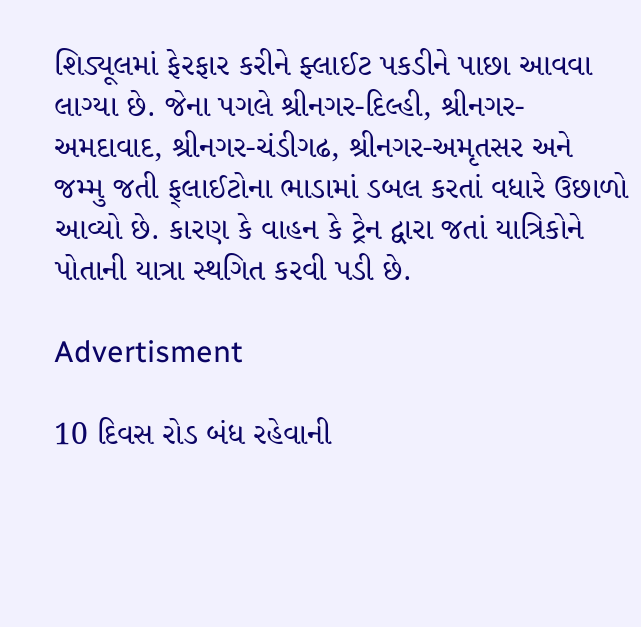શિડ્યૂલમાં ફેરફાર કરીને ફ્લાઈટ પકડીને પાછા આવવા લાગ્યા છે. જેના પગલે શ્રીનગર-દિલ્હી, શ્રીનગર-અમદાવાદ, શ્રીનગર-ચંડીગઢ, શ્રીનગર-અમૃતસર અને જમ્મુ જતી ફ્‌લાઈટોના ભાડામાં ડબલ કરતાં વધારે ઉછાળો આવ્યો છે. કારણ કે વાહન કે ટ્રેન દ્વારા જતાં યાત્રિકોને પોતાની યાત્રા સ્થગિત કરવી પડી છે.

Advertisment

10 દિવસ રોડ બંધ રહેવાની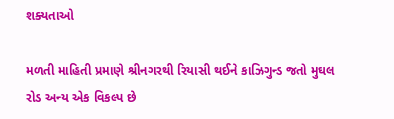શક્યતાઓ

મળતી માહિતી પ્રમાણે શ્રીનગરથી રિયાસી થઈને કાઝિગુન્ડ જતો મુઘલ રોડ અન્ય એક વિકલ્પ છે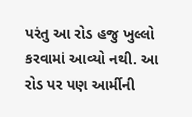પરંતુ આ રોડ હજુ ખુલ્લો કરવામાં આવ્યો નથી. આ રોડ પર પણ આર્મીની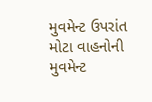મુવમેન્ટ ઉપરાંત મોટા વાહનોની મુવમેન્ટ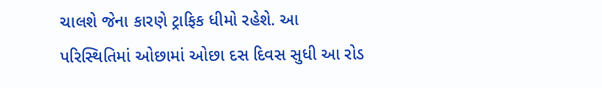ચાલશે જેના કારણે ટ્રાફિક ધીમો રહેશે. આ પરિસ્થિતિમાં ઓછામાં ઓછા દસ દિવસ સુધી આ રોડ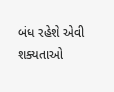બંધ રહેશે એવી શક્યતાઓ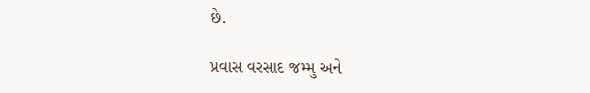છે.

પ્રવાસ વરસાદ જમ્મુ અને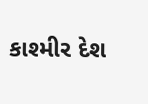કાશ્મીર દેશ